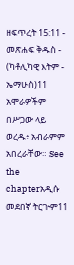ዘፍጥረት 15:11 - መጽሐፍ ቅዱስ - (ካቶሊካዊ እትም - ኤማሁስ)11 አሞራዎችም በሥጋው ላይ ወረዱ፥ አብራምም አበረራቸው። See the chapterአዲሱ መደበኛ ትርጒም11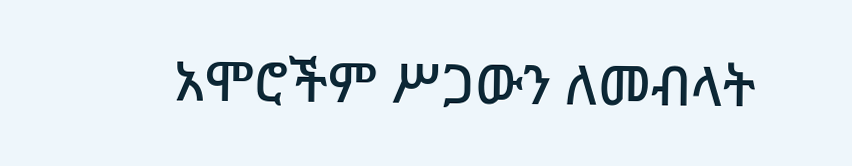አሞሮችም ሥጋውን ለመብላት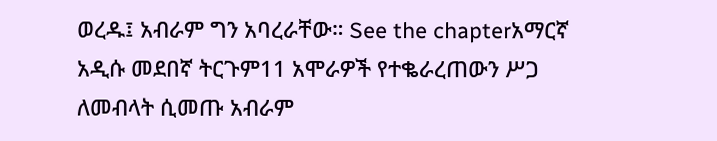ወረዱ፤ አብራም ግን አባረራቸው። See the chapterአማርኛ አዲሱ መደበኛ ትርጉም11 አሞራዎች የተቈራረጠውን ሥጋ ለመብላት ሲመጡ አብራም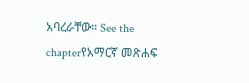አባረራቸው። See the chapterየአማርኛ መጽሐፍ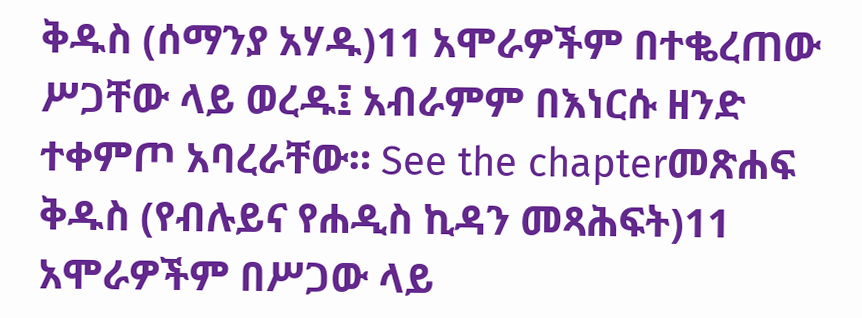ቅዱስ (ሰማንያ አሃዱ)11 አሞራዎችም በተቈረጠው ሥጋቸው ላይ ወረዱ፤ አብራምም በእነርሱ ዘንድ ተቀምጦ አባረራቸው። See the chapterመጽሐፍ ቅዱስ (የብሉይና የሐዲስ ኪዳን መጻሕፍት)11 አሞራዎችም በሥጋው ላይ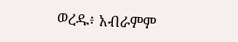ወረዱ፥ አብራምም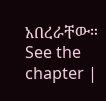አበረራቸው። See the chapter |